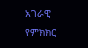አገራዊ የምክክር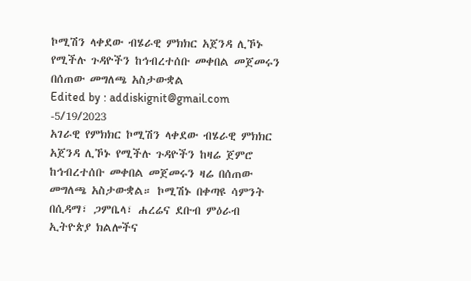ኮሚሽን ላቀደው ብሄራዊ ምክክር አጀንዳ ሊኾኑ የሚችሉ ጉዳዮችን ከኅብረተሰቡ መቀበል መጀመሩን በሰጠው መግለጫ አስታውቋል
Edited by : addiskignit@gmail.com -5/19/2023
አገራዊ የምክክር ኮሚሽን ላቀደው ብሄራዊ ምክክር አጀንዳ ሊኾኑ የሚችሉ ጉዳዮችን ከዛሬ ጀምሮ ከኅብረተሰቡ መቀበል መጀመሩን ዛሬ በሰጠው መግለጫ አስታውቋል። ኮሚሽኑ በቀጣዩ ሳምንት በሲዳማ፣ ጋምቤላ፣ ሐረሬና ደቡብ ምዕራብ ኢትዮጵያ ክልሎችና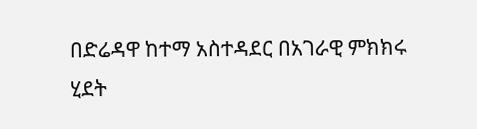በድሬዳዋ ከተማ አስተዳደር በአገራዊ ምክክሩ ሂደት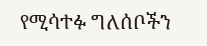የሚሳተፉ ግለሰቦችን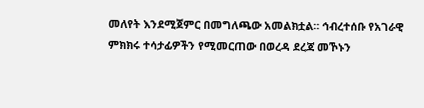መለየት እንደሚጀምር በመግለጫው አመልክቷል። ኅብረተሰቡ የአገራዊ ምክክሩ ተሳታፊዎችን የሚመርጠው በወረዳ ደረጃ መኾኑን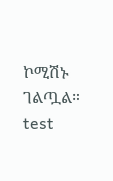ኮሚሽኑ ገልጧል።
test